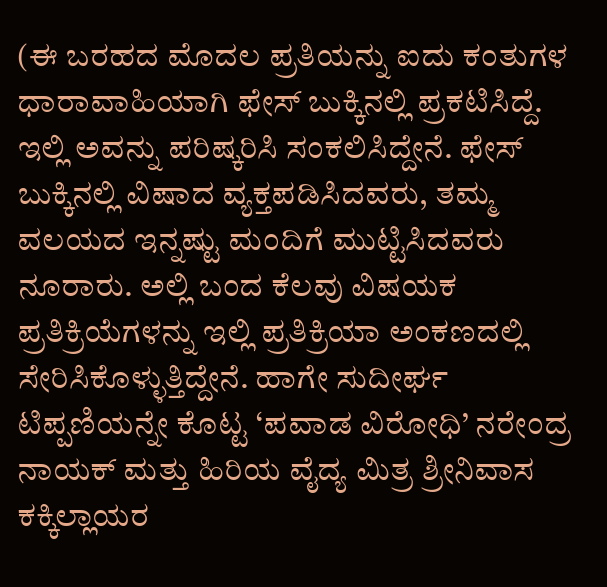(ಈ ಬರಹದ ಮೊದಲ ಪ್ರತಿಯನ್ನು ಐದು ಕಂತುಗಳ ಧಾರಾವಾಹಿಯಾಗಿ ಫೇಸ್ ಬುಕ್ಕಿನಲ್ಲಿ ಪ್ರಕಟಿಸಿದ್ದೆ. ಇಲ್ಲಿ ಅವನ್ನು ಪರಿಷ್ಕರಿಸಿ ಸಂಕಲಿಸಿದ್ದೇನೆ. ಫೇಸ್ ಬುಕ್ಕಿನಲ್ಲಿ ವಿಷಾದ ವ್ಯಕ್ತಪಡಿಸಿದವರು, ತಮ್ಮ ವಲಯದ ಇನ್ನಷ್ಟು ಮಂದಿಗೆ ಮುಟ್ಟಿಸಿದವರು ನೂರಾರು. ಅಲ್ಲಿ ಬಂದ ಕೆಲವು ವಿಷಯಕ ಪ್ರತಿಕ್ರಿಯೆಗಳನ್ನು ಇಲ್ಲಿ ಪ್ರತಿಕ್ರಿಯಾ ಅಂಕಣದಲ್ಲಿ ಸೇರಿಸಿಕೊಳ್ಳುತ್ತಿದ್ದೇನೆ. ಹಾಗೇ ಸುದೀರ್ಘ ಟಿಪ್ಪಣಿಯನ್ನೇ ಕೊಟ್ಟ ‘ಪವಾಡ ವಿರೋಧಿ’ ನರೇಂದ್ರ ನಾಯಕ್ ಮತ್ತು ಹಿರಿಯ ವೈದ್ಯ ಮಿತ್ರ ಶ್ರೀನಿವಾಸ ಕಕ್ಕಿಲ್ಲಾಯರ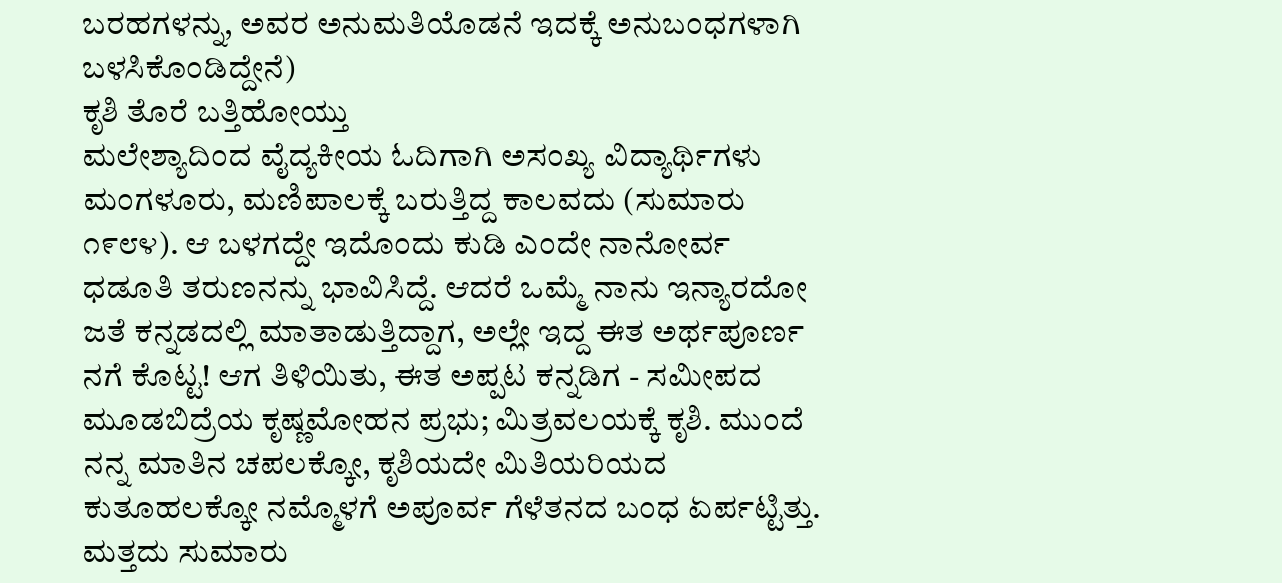ಬರಹಗಳನ್ನು, ಅವರ ಅನುಮತಿಯೊಡನೆ ಇದಕ್ಕೆ ಅನುಬಂಧಗಳಾಗಿ ಬಳಸಿಕೊಂಡಿದ್ದೇನೆ)
ಕೃಶಿ ತೊರೆ ಬತ್ತಿಹೋಯ್ತು
ಮಲೇಶ್ಯಾದಿಂದ ವೈದ್ಯಕೀಯ ಓದಿಗಾಗಿ ಅಸಂಖ್ಯ ವಿದ್ಯಾರ್ಥಿಗಳು ಮಂಗಳೂರು, ಮಣಿಪಾಲಕ್ಕೆ ಬರುತ್ತಿದ್ದ ಕಾಲವದು (ಸುಮಾರು ೧೯೮೪). ಆ ಬಳಗದ್ದೇ ಇದೊಂದು ಕುಡಿ ಎಂದೇ ನಾನೋರ್ವ ಧಡೂತಿ ತರುಣನನ್ನು ಭಾವಿಸಿದ್ದೆ. ಆದರೆ ಒಮ್ಮೆ ನಾನು ಇನ್ಯಾರದೋ ಜತೆ ಕನ್ನಡದಲ್ಲಿ ಮಾತಾಡುತ್ತಿದ್ದಾಗ, ಅಲ್ಲೇ ಇದ್ದ ಈತ ಅರ್ಥಪೂರ್ಣ ನಗೆ ಕೊಟ್ಟ! ಆಗ ತಿಳಿಯಿತು, ಈತ ಅಪ್ಪಟ ಕನ್ನಡಿಗ - ಸಮೀಪದ ಮೂಡಬಿದ್ರೆಯ ಕೃಷ್ಣಮೋಹನ ಪ್ರಭು; ಮಿತ್ರವಲಯಕ್ಕೆ ಕೃಶಿ. ಮುಂದೆ ನನ್ನ ಮಾತಿನ ಚಪಲಕ್ಕೋ, ಕೃಶಿಯದೇ ಮಿತಿಯರಿಯದ ಕುತೂಹಲಕ್ಕೋ ನಮ್ಮೊಳಗೆ ಅಪೂರ್ವ ಗೆಳೆತನದ ಬಂಧ ಏರ್ಪಟ್ಟಿತ್ತು. ಮತ್ತದು ಸುಮಾರು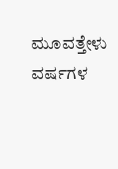ಮೂವತ್ತೇಳು ವರ್ಷಗಳ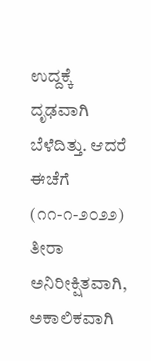ಉದ್ದಕ್ಕೆ ದೃಢವಾಗಿ ಬೆಳೆದಿತ್ತು. ಆದರೆ ಈಚೆಗೆ (೧೧-೧-೨೦೨೨) ತೀರಾ ಅನಿರೀಕ್ಷಿತವಾಗಿ, ಅಕಾಲಿಕವಾಗಿ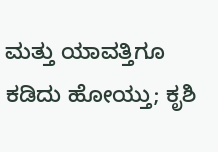ಮತ್ತು ಯಾವತ್ತಿಗೂ ಕಡಿದು ಹೋಯ್ತು; ಕೃಶಿ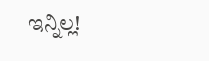ಇನ್ನಿಲ್ಲ!